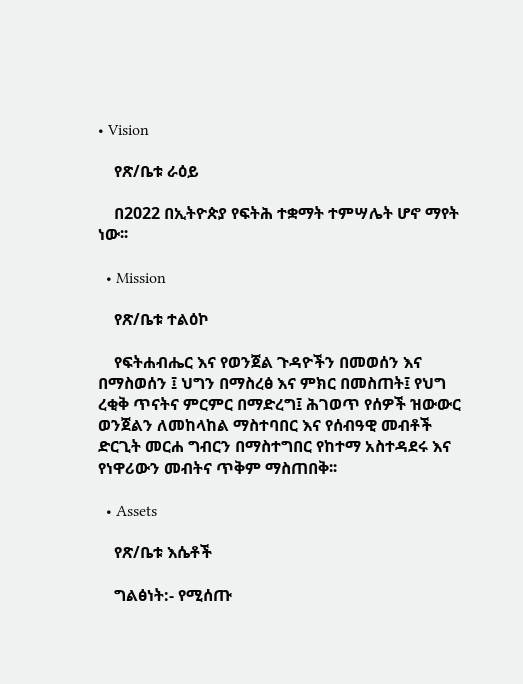• Vision

    የጽ/ቤቱ ራዕይ

    በ2022 በኢትዮጵያ የፍትሕ ተቋማት ተምሣሌት ሆኖ ማየት ነው፡፡

  • Mission

    የጽ/ቤቱ ተልዕኮ

    የፍትሐብሔር እና የወንጀል ጉዳዮችን በመወሰን እና በማስወሰን ፤ ህግን በማስረፅ እና ምክር በመስጠት፤ የህግ ረቂቅ ጥናትና ምርምር በማድረግ፤ ሕገወጥ የሰዎች ዝውውር ወንጀልን ለመከላከል ማስተባበር እና የሰብዓዊ መብቶች ድርጊት መርሐ ግብርን በማስተግበር የከተማ አስተዳደሩ እና የነዋሪውን መብትና ጥቅም ማስጠበቅ፡፡

  • Assets

    የጽ/ቤቱ እሴቶች

    ግልፅነት:- የሚሰጡ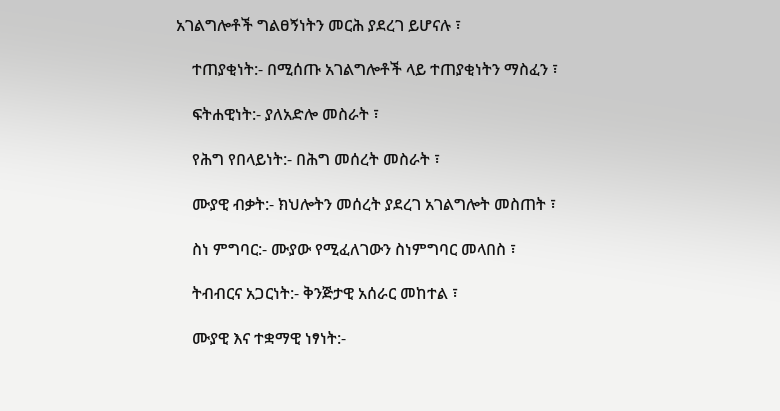አገልግሎቶች ግልፀኝነትን መርሕ ያደረገ ይሆናሉ ፣

    ተጠያቂነት:- በሚሰጡ አገልግሎቶች ላይ ተጠያቂነትን ማስፈን ፣

    ፍትሐዊነት:- ያለአድሎ መስራት ፣

    የሕግ የበላይነት:- በሕግ መሰረት መስራት ፣

    ሙያዊ ብቃት:- ክህሎትን መሰረት ያደረገ አገልግሎት መስጠት ፣

    ስነ ምግባር:- ሙያው የሚፈለገውን ስነምግባር መላበስ ፣

    ትብብርና አጋርነት:- ቅንጅታዊ አሰራር መከተል ፣

    ሙያዊ እና ተቋማዊ ነፃነት:-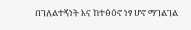በገለልተኝነት እና ከተፅዕኖ ነፃ ሆኖ ማገልገል